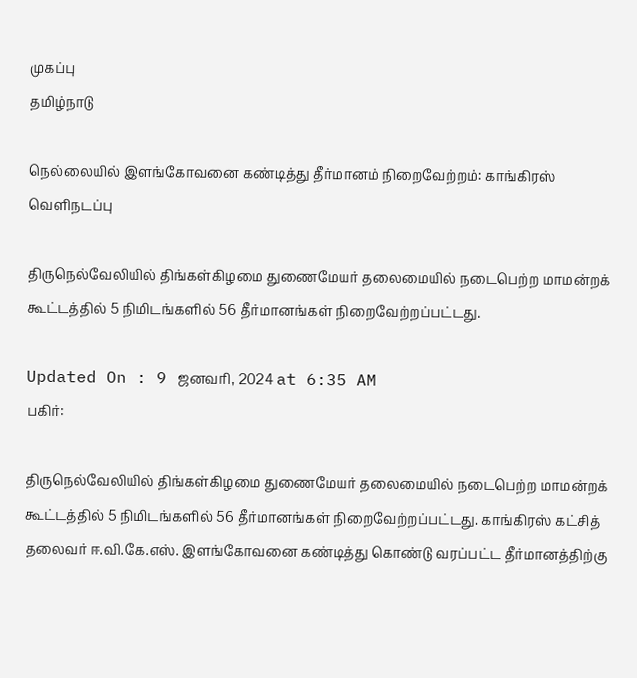முகப்பு
தமிழ்நாடு

நெல்லையில் இளங்கோவனை கண்டித்து தீர்மானம் நிறைவேற்றம்: காங்கிரஸ் வெளிநடப்பு

திருநெல்வேலியில் திங்கள்கிழமை துணைமேயர் தலைமையில் நடைபெற்ற மாமன்றக் கூட்டத்தில் 5 நிமிடங்களில் 56 தீர்மானங்கள் நிறைவேற்றப்பட்டது.

Updated On : 9 ஜனவரி, 2024 at 6:35 AM
பகிர்:

திருநெல்வேலியில் திங்கள்கிழமை துணைமேயர் தலைமையில் நடைபெற்ற மாமன்றக் கூட்டத்தில் 5 நிமிடங்களில் 56 தீர்மானங்கள் நிறைவேற்றப்பட்டது. காங்கிரஸ் கட்சித் தலைவர் ஈ.வி.கே.எஸ். இளங்கோவனை கண்டித்து கொண்டு வரப்பட்ட தீர்மானத்திற்கு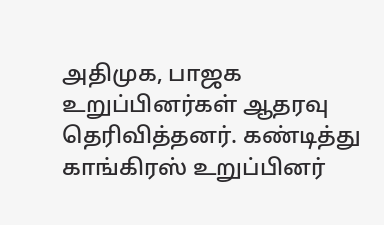அதிமுக, பாஜக உறுப்பினர்கள் ஆதரவு தெரிவித்தனர். கண்டித்து காங்கிரஸ் உறுப்பினர்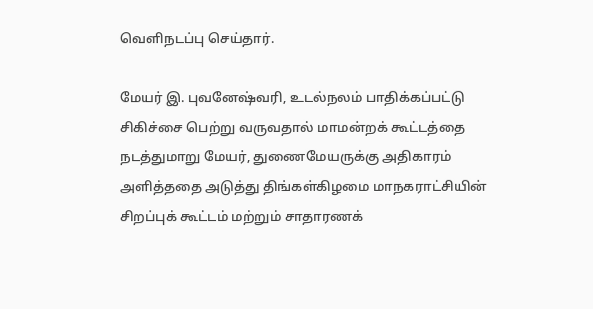வெளிநடப்பு செய்தார்.

மேயர் இ. புவனேஷ்வரி, உடல்நலம் பாதிக்கப்பட்டு சிகிச்சை பெற்று வருவதால் மாமன்றக் கூட்டத்தை நடத்துமாறு மேயர், துணைமேயருக்கு அதிகாரம் அளித்ததை அடுத்து திங்கள்கிழமை மாநகராட்சியின் சிறப்புக் கூட்டம் மற்றும் சாதாரணக்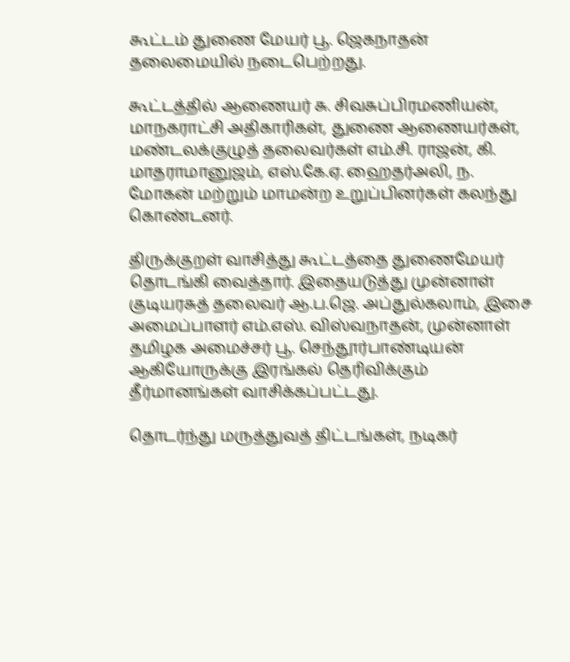கூட்டம் துணை மேயர் பூ. ஜெகநாதன் தலைமையில் நடைபெற்றது.

கூட்டத்தில் ஆணையர் சு. சிவசுப்பிரமணியன், மாநகராட்சி அதிகாரிகள், துணை ஆணையர்கள், மண்டலக்குழுத் தலைவர்கள் எம்.சி. ராஜன், கி. மாதராமானுஜம், எஸ்.கே.ஏ. ஹைதர்அலி, ந. மோகன் மற்றும் மாமன்ற உறுப்பினர்கள் கலந்து கொண்டனர்.

திருக்குறள் வாசித்து கூட்டத்தை துணைமேயர் தொடங்கி வைத்தார். இதையடுத்து முன்னாள் குடியரசுத் தலைவர் ஆ.ப.ஜெ. அப்துல்கலாம், இசை அமைப்பாளர் எம்.எஸ். விஸ்வநாதன், முன்னாள் தமிழக அமைச்சர் பூ. செந்தூர்பாண்டியன் ஆகியோருக்கு இரங்கல் தெரிவிக்கும் தீர்மானங்கள் வாசிக்கப்பட்டது.

தொடர்ந்து மருத்துவத் திட்டங்கள், நடிகர்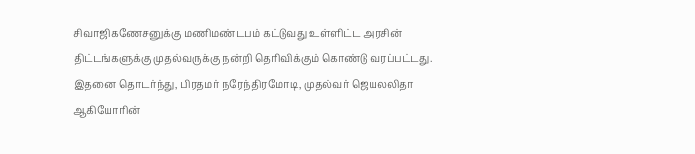சிவாஜிகணேசனுக்கு மணிமண்டபம் கட்டுவது உள்ளிட்ட அரசின் திட்டங்களுக்கு முதல்வருக்கு நன்றி தெரிவிக்கும் கொண்டு வரப்பட்டது. இதனை தொடர்ந்து, பிரதமர் நரேந்திரமோடி, முதல்வர் ஜெயலலிதா ஆகியோரின்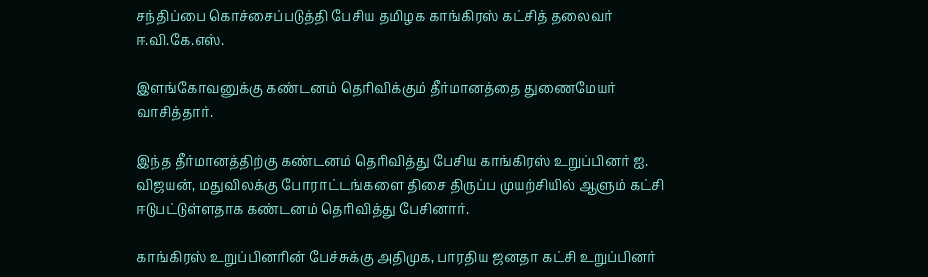சந்திப்பை கொச்சைப்படுத்தி பேசிய தமிழக காங்கிரஸ் கட்சித் தலைவர் ஈ.வி.கே.எஸ்.

இளங்கோவனுக்கு கண்டனம் தெரிவிக்கும் தீர்மானத்தை துணைமேயர் வாசித்தார்.

இந்த தீர்மானத்திற்கு கண்டனம் தெரிவித்து பேசிய காங்கிரஸ் உறுப்பினர் ஐ. விஜயன், மதுவிலக்கு போராட்டங்களை திசை திருப்ப முயற்சியில் ஆளும் கட்சி ஈடுபட்டுள்ளதாக கண்டனம் தெரிவித்து பேசினார்.

காங்கிரஸ் உறுப்பினரின் பேச்சுக்கு அதிமுக, பாரதிய ஜனதா கட்சி உறுப்பினர்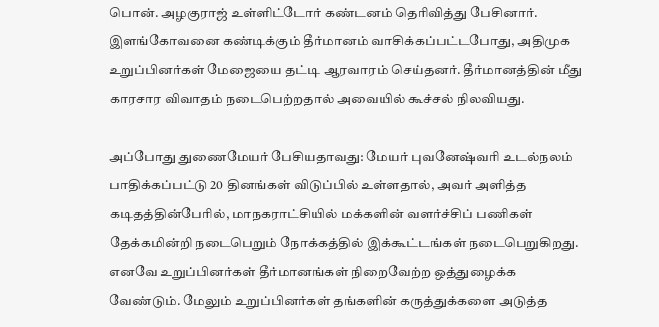பொன். அழகுராஜ் உள்ளிட்டோர் கண்டனம் தெரிவித்து பேசினார். இளங்கோவனை கண்டிக்கும் தீர்மானம் வாசிக்கப்பட்டபோது, அதிமுக உறுப்பினர்கள் மேஜையை தட்டி ஆரவாரம் செய்தனர். தீர்மானத்தின் மீது காரசார விவாதம் நடைபெற்றதால் அவையில் கூச்சல் நிலவியது.

அப்போது துணைமேயர் பேசியதாவது: மேயர் புவனேஷ்வரி உடல்நலம் பாதிக்கப்பட்டு 20 தினங்கள் விடுப்பில் உள்ளதால், அவர் அளித்த கடிதத்தின்பேரில், மாநகராட்சியில் மக்களின் வளர்ச்சிப் பணிகள் தேக்கமின்றி நடைபெறும் நோக்கத்தில் இக்கூட்டங்கள் நடைபெறுகிறது. எனவே உறுப்பினர்கள் தீர்மானங்கள் நிறைவேற்ற ஒத்துழைக்க வேண்டும். மேலும் உறுப்பினர்கள் தங்களின் கருத்துக்களை அடுத்த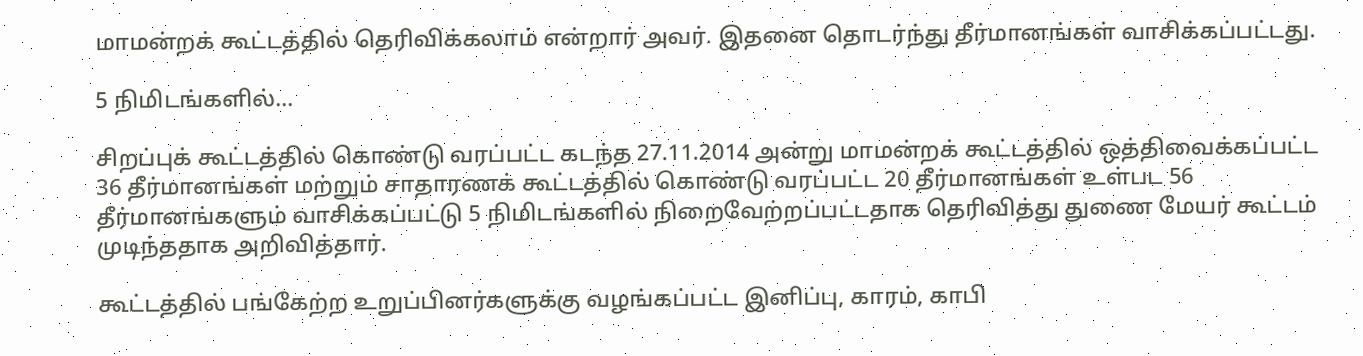மாமன்றக் கூட்டத்தில் தெரிவிக்கலாம் என்றார் அவர். இதனை தொடர்ந்து தீர்மானங்கள் வாசிக்கப்பட்டது.

5 நிமிடங்களில்...

சிறப்புக் கூட்டத்தில் கொண்டு வரப்பட்ட கடந்த 27.11.2014 அன்று மாமன்றக் கூட்டத்தில் ஒத்திவைக்கப்பட்ட 36 தீர்மானங்கள் மற்றும் சாதாரணக் கூட்டத்தில் கொண்டு வரப்பட்ட 20 தீர்மானங்கள் உள்பட 56 தீர்மானங்களும் வாசிக்கப்பட்டு 5 நிமிடங்களில் நிறைவேற்றப்பட்டதாக தெரிவித்து துணை மேயர் கூட்டம் முடிந்ததாக அறிவித்தார்.

கூட்டத்தில் பங்கேற்ற உறுப்பினர்களுக்கு வழங்கப்பட்ட இனிப்பு, காரம், காபி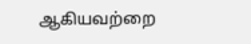ஆகியவற்றை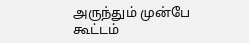அருந்தும் முன்பே கூட்டம்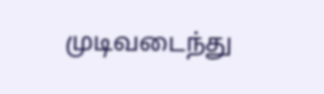முடிவடைந்து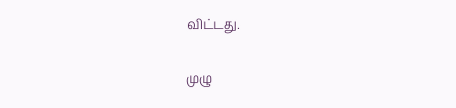விட்டது.

முழு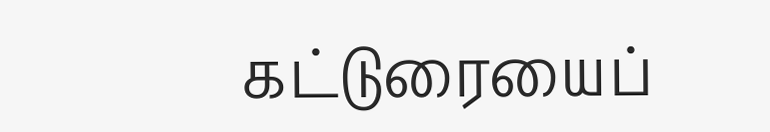கட்டுரையைப்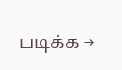படிக்க →